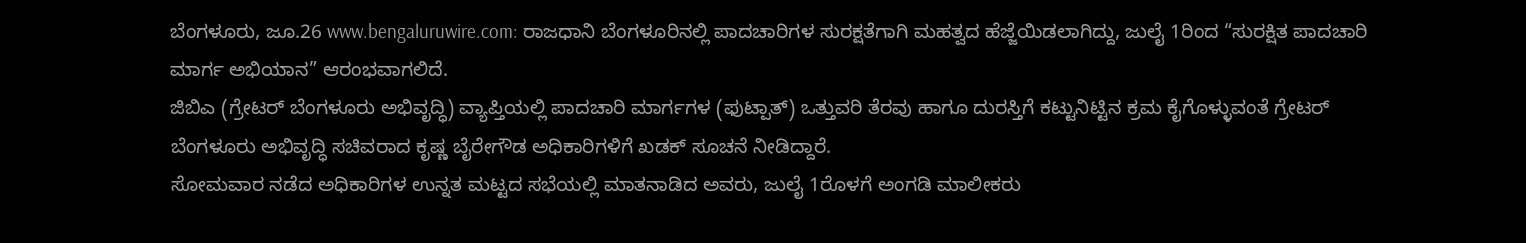ಬೆಂಗಳೂರು, ಜೂ.26 www.bengaluruwire.com: ರಾಜಧಾನಿ ಬೆಂಗಳೂರಿನಲ್ಲಿ ಪಾದಚಾರಿಗಳ ಸುರಕ್ಷತೆಗಾಗಿ ಮಹತ್ವದ ಹೆಜ್ಜೆಯಿಡಲಾಗಿದ್ದು, ಜುಲೈ 1ರಿಂದ “ಸುರಕ್ಷಿತ ಪಾದಚಾರಿ ಮಾರ್ಗ ಅಭಿಯಾನ” ಆರಂಭವಾಗಲಿದೆ.
ಜಿಬಿಎ (ಗ್ರೇಟರ್ ಬೆಂಗಳೂರು ಅಭಿವೃದ್ಧಿ) ವ್ಯಾಪ್ತಿಯಲ್ಲಿ ಪಾದಚಾರಿ ಮಾರ್ಗಗಳ (ಫುಟ್ಪಾತ್) ಒತ್ತುವರಿ ತೆರವು ಹಾಗೂ ದುರಸ್ತಿಗೆ ಕಟ್ಟುನಿಟ್ಟಿನ ಕ್ರಮ ಕೈಗೊಳ್ಳುವಂತೆ ಗ್ರೇಟರ್ ಬೆಂಗಳೂರು ಅಭಿವೃದ್ಧಿ ಸಚಿವರಾದ ಕೃಷ್ಣ ಬೈರೇಗೌಡ ಅಧಿಕಾರಿಗಳಿಗೆ ಖಡಕ್ ಸೂಚನೆ ನೀಡಿದ್ದಾರೆ.
ಸೋಮವಾರ ನಡೆದ ಅಧಿಕಾರಿಗಳ ಉನ್ನತ ಮಟ್ಟದ ಸಭೆಯಲ್ಲಿ ಮಾತನಾಡಿದ ಅವರು, ಜುಲೈ 1ರೊಳಗೆ ಅಂಗಡಿ ಮಾಲೀಕರು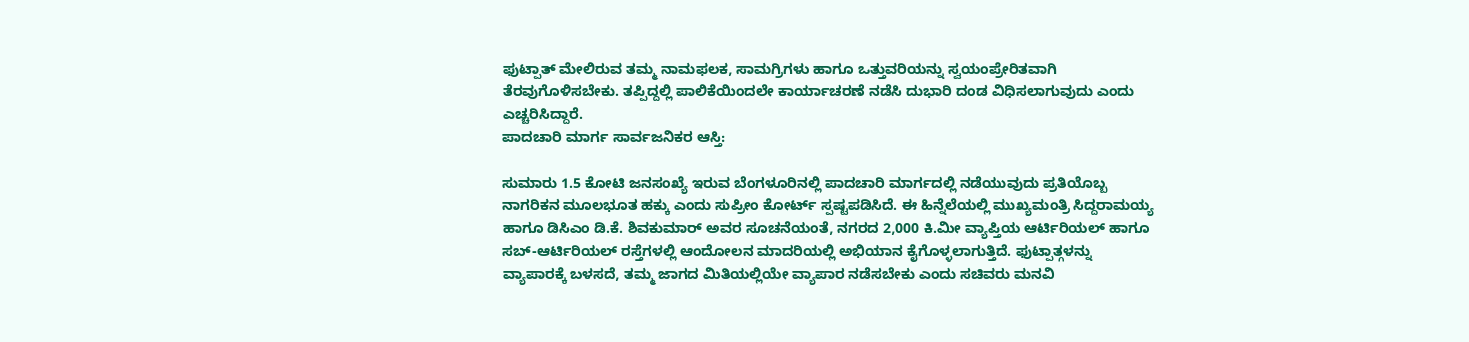ಫುಟ್ಪಾತ್ ಮೇಲಿರುವ ತಮ್ಮ ನಾಮಫಲಕ, ಸಾಮಗ್ರಿಗಳು ಹಾಗೂ ಒತ್ತುವರಿಯನ್ನು ಸ್ವಯಂಪ್ರೇರಿತವಾಗಿ ತೆರವುಗೊಳಿಸಬೇಕು. ತಪ್ಪಿದ್ದಲ್ಲಿ ಪಾಲಿಕೆಯಿಂದಲೇ ಕಾರ್ಯಾಚರಣೆ ನಡೆಸಿ ದುಭಾರಿ ದಂಡ ವಿಧಿಸಲಾಗುವುದು ಎಂದು ಎಚ್ಚರಿಸಿದ್ದಾರೆ.
ಪಾದಚಾರಿ ಮಾರ್ಗ ಸಾರ್ವಜನಿಕರ ಆಸ್ತಿ:

ಸುಮಾರು 1.5 ಕೋಟಿ ಜನಸಂಖ್ಯೆ ಇರುವ ಬೆಂಗಳೂರಿನಲ್ಲಿ ಪಾದಚಾರಿ ಮಾರ್ಗದಲ್ಲಿ ನಡೆಯುವುದು ಪ್ರತಿಯೊಬ್ಬ ನಾಗರಿಕನ ಮೂಲಭೂತ ಹಕ್ಕು ಎಂದು ಸುಪ್ರೀಂ ಕೋರ್ಟ್ ಸ್ಪಷ್ಟಪಡಿಸಿದೆ. ಈ ಹಿನ್ನೆಲೆಯಲ್ಲಿ ಮುಖ್ಯಮಂತ್ರಿ ಸಿದ್ದರಾಮಯ್ಯ ಹಾಗೂ ಡಿಸಿಎಂ ಡಿ.ಕೆ. ಶಿವಕುಮಾರ್ ಅವರ ಸೂಚನೆಯಂತೆ, ನಗರದ 2,000 ಕಿ.ಮೀ ವ್ಯಾಪ್ತಿಯ ಆರ್ಟಿರಿಯಲ್ ಹಾಗೂ ಸಬ್-ಆರ್ಟಿರಿಯಲ್ ರಸ್ತೆಗಳಲ್ಲಿ ಆಂದೋಲನ ಮಾದರಿಯಲ್ಲಿ ಅಭಿಯಾನ ಕೈಗೊಳ್ಳಲಾಗುತ್ತಿದೆ. ಫುಟ್ಪಾತ್ಗಳನ್ನು ವ್ಯಾಪಾರಕ್ಕೆ ಬಳಸದೆ, ತಮ್ಮ ಜಾಗದ ಮಿತಿಯಲ್ಲಿಯೇ ವ್ಯಾಪಾರ ನಡೆಸಬೇಕು ಎಂದು ಸಚಿವರು ಮನವಿ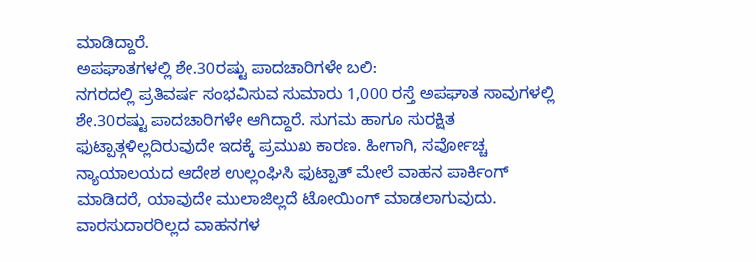ಮಾಡಿದ್ದಾರೆ.
ಅಪಘಾತಗಳಲ್ಲಿ ಶೇ.30ರಷ್ಟು ಪಾದಚಾರಿಗಳೇ ಬಲಿ:
ನಗರದಲ್ಲಿ ಪ್ರತಿವರ್ಷ ಸಂಭವಿಸುವ ಸುಮಾರು 1,000 ರಸ್ತೆ ಅಪಘಾತ ಸಾವುಗಳಲ್ಲಿ ಶೇ.30ರಷ್ಟು ಪಾದಚಾರಿಗಳೇ ಆಗಿದ್ದಾರೆ. ಸುಗಮ ಹಾಗೂ ಸುರಕ್ಷಿತ ಫುಟ್ಪಾತ್ಗಳಿಲ್ಲದಿರುವುದೇ ಇದಕ್ಕೆ ಪ್ರಮುಖ ಕಾರಣ. ಹೀಗಾಗಿ, ಸರ್ವೋಚ್ಚ ನ್ಯಾಯಾಲಯದ ಆದೇಶ ಉಲ್ಲಂಘಿಸಿ ಫುಟ್ಪಾತ್ ಮೇಲೆ ವಾಹನ ಪಾರ್ಕಿಂಗ್ ಮಾಡಿದರೆ, ಯಾವುದೇ ಮುಲಾಜಿಲ್ಲದೆ ಟೋಯಿಂಗ್ ಮಾಡಲಾಗುವುದು.
ವಾರಸುದಾರರಿಲ್ಲದ ವಾಹನಗಳ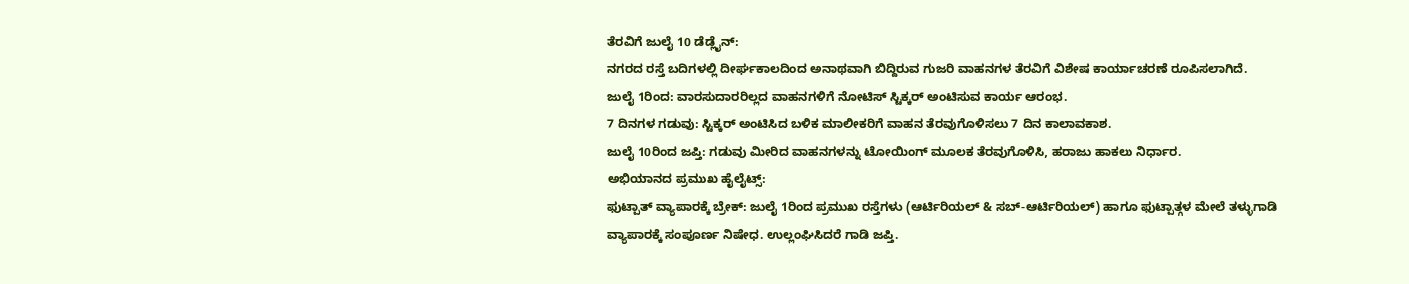ತೆರವಿಗೆ ಜುಲೈ 10 ಡೆಡ್ಲೈನ್:
ನಗರದ ರಸ್ತೆ ಬದಿಗಳಲ್ಲಿ ದೀರ್ಘಕಾಲದಿಂದ ಅನಾಥವಾಗಿ ಬಿದ್ದಿರುವ ಗುಜರಿ ವಾಹನಗಳ ತೆರವಿಗೆ ವಿಶೇಷ ಕಾರ್ಯಾಚರಣೆ ರೂಪಿಸಲಾಗಿದೆ.
ಜುಲೈ 1ರಿಂದ: ವಾರಸುದಾರರಿಲ್ಲದ ವಾಹನಗಳಿಗೆ ನೋಟಿಸ್ ಸ್ಟಿಕ್ಕರ್ ಅಂಟಿಸುವ ಕಾರ್ಯ ಆರಂಭ.
7 ದಿನಗಳ ಗಡುವು: ಸ್ಟಿಕ್ಕರ್ ಅಂಟಿಸಿದ ಬಳಿಕ ಮಾಲೀಕರಿಗೆ ವಾಹನ ತೆರವುಗೊಳಿಸಲು 7 ದಿನ ಕಾಲಾವಕಾಶ.
ಜುಲೈ 10ರಿಂದ ಜಪ್ತಿ: ಗಡುವು ಮೀರಿದ ವಾಹನಗಳನ್ನು ಟೋಯಿಂಗ್ ಮೂಲಕ ತೆರವುಗೊಳಿಸಿ, ಹರಾಜು ಹಾಕಲು ನಿರ್ಧಾರ.
ಅಭಿಯಾನದ ಪ್ರಮುಖ ಹೈಲೈಟ್ಸ್:
ಫುಟ್ಪಾತ್ ವ್ಯಾಪಾರಕ್ಕೆ ಬ್ರೇಕ್: ಜುಲೈ 1ರಿಂದ ಪ್ರಮುಖ ರಸ್ತೆಗಳು (ಆರ್ಟಿರಿಯಲ್ & ಸಬ್-ಆರ್ಟಿರಿಯಲ್) ಹಾಗೂ ಫುಟ್ಪಾತ್ಗಳ ಮೇಲೆ ತಳ್ಳುಗಾಡಿ ವ್ಯಾಪಾರಕ್ಕೆ ಸಂಪೂರ್ಣ ನಿಷೇಧ. ಉಲ್ಲಂಘಿಸಿದರೆ ಗಾಡಿ ಜಪ್ತಿ.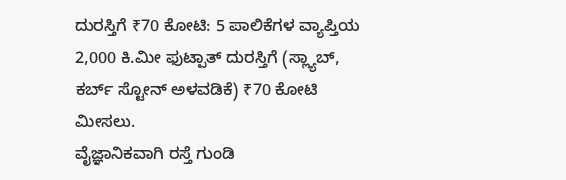ದುರಸ್ತಿಗೆ ₹70 ಕೋಟಿ: 5 ಪಾಲಿಕೆಗಳ ವ್ಯಾಪ್ತಿಯ 2,000 ಕಿ.ಮೀ ಫುಟ್ಪಾತ್ ದುರಸ್ತಿಗೆ (ಸ್ಲ್ಯಾಬ್, ಕರ್ಬ್ ಸ್ಟೋನ್ ಅಳವಡಿಕೆ) ₹70 ಕೋಟಿ ಮೀಸಲು.
ವೈಜ್ಞಾನಿಕವಾಗಿ ರಸ್ತೆ ಗುಂಡಿ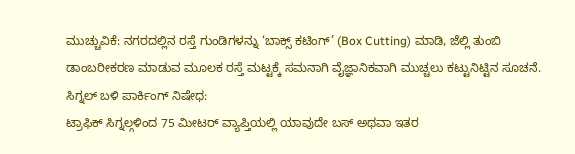ಮುಚ್ಚುವಿಕೆ: ನಗರದಲ್ಲಿನ ರಸ್ತೆ ಗುಂಡಿಗಳನ್ನು ‘ಬಾಕ್ಸ್ ಕಟಿಂಗ್’ (Box Cutting) ಮಾಡಿ, ಜೆಲ್ಲಿ ತುಂಬಿ ಡಾಂಬರೀಕರಣ ಮಾಡುವ ಮೂಲಕ ರಸ್ತೆ ಮಟ್ಟಕ್ಕೆ ಸಮನಾಗಿ ವೈಜ್ಞಾನಿಕವಾಗಿ ಮುಚ್ಚಲು ಕಟ್ಟುನಿಟ್ಟಿನ ಸೂಚನೆ.
ಸಿಗ್ನಲ್ ಬಳಿ ಪಾರ್ಕಿಂಗ್ ನಿಷೇಧ:
ಟ್ರಾಫಿಕ್ ಸಿಗ್ನಲ್ಗಳಿಂದ 75 ಮೀಟರ್ ವ್ಯಾಪ್ತಿಯಲ್ಲಿ ಯಾವುದೇ ಬಸ್ ಅಥವಾ ಇತರ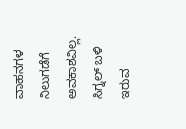ವಾಹನಗಳ ನಿಲುಗಡೆಗೆ ಅವಕಾಶವಿಲ್ಲ. ಸಿಗ್ನಲ್ ಬಳಿ ಇರುವ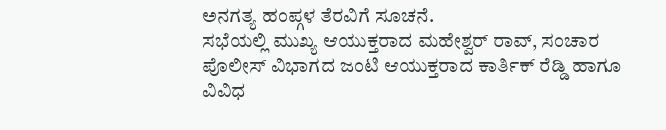ಅನಗತ್ಯ ಹಂಪ್ಗಳ ತೆರವಿಗೆ ಸೂಚನೆ.
ಸಭೆಯಲ್ಲಿ ಮುಖ್ಯ ಆಯುಕ್ತರಾದ ಮಹೇಶ್ವರ್ ರಾವ್, ಸಂಚಾರ ಪೊಲೀಸ್ ವಿಭಾಗದ ಜಂಟಿ ಆಯುಕ್ತರಾದ ಕಾರ್ತಿಕ್ ರೆಡ್ಡಿ ಹಾಗೂ ವಿವಿಧ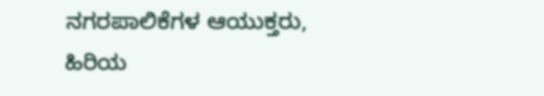ನಗರಪಾಲಿಕೆಗಳ ಆಯುಕ್ತರು, ಹಿರಿಯ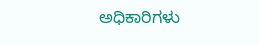ಅಧಿಕಾರಿಗಳು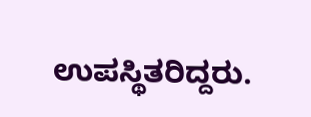ಉಪಸ್ಥಿತರಿದ್ದರು.